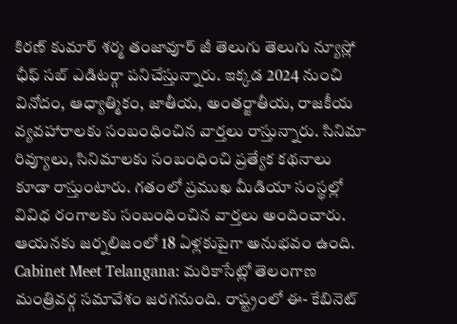కిరణ్ కుమార్ శర్మ తంజావూర్ జీ తెలుగు తెలుగు న్యూస్లో ఛీఫ్ సబ్ ఎడిటర్గా పనిచేస్తున్నారు. ఇక్కడ 2024 నుంచి వినోదం, ఆధ్యాత్మికం, జాతీయ, అంతర్జాతీయ, రాజకీయ వ్యవహారాలకు సంబంధించిన వార్తలు రాస్తున్నారు. సినిమా రివ్యూలు, సినిమాలకు సంబంధించి ప్రత్యేక కథనాలు కూడా రాస్తుంటారు. గతంలో ప్రముఖ మీడియా సంస్థల్లో వివిధ రంగాలకు సంబంధించిన వార్తలు అందించారు. ఆయనకు జర్నలిజంలో 18 ఏళ్లకుపైగా అనుభవం ఉంది. Cabinet Meet Telangana: మరికాసేట్లో తెలంగాణ మంత్రివర్గ సమావేశం జరగనుంది. రాష్ట్రంలో ఈ- కేబినెట్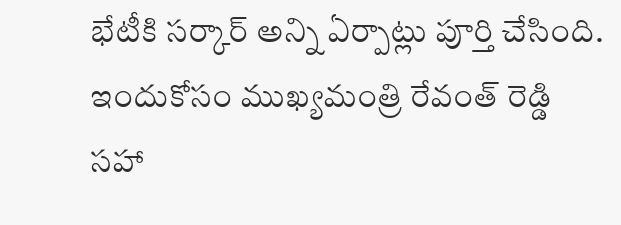భేటీకి సర్కార్ అన్ని ఏర్పాట్లు పూర్తి చేసింది. ఇందుకోసం ముఖ్యమంత్రి రేవంత్ రెడ్డి సహా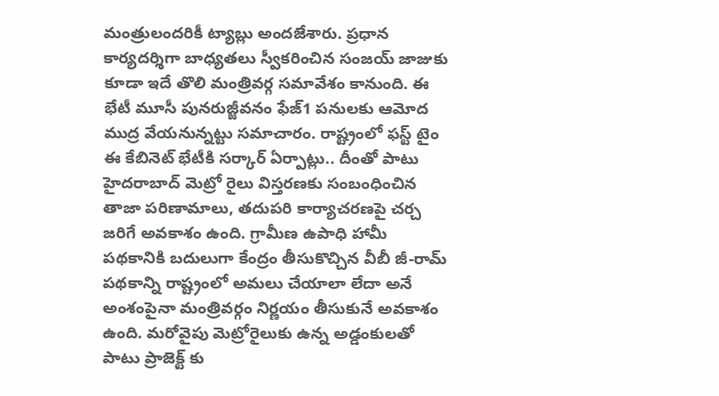మంత్రులందరికీ ట్యాబ్లు అందజేశారు. ప్రధాన కార్యదర్శిగా బాధ్యతలు స్వీకరించిన సంజయ్ జాజుకు కూడా ఇదే తొలి మంత్రివర్గ సమావేశం కానుంది. ఈ భేటీ మూసీ పునరుజ్జీవనం ఫేజ్1 పనులకు ఆమోద ముద్ర వేయనున్నట్టు సమాచారం. రాష్ట్రంలో ఫస్ట్ టైం ఈ కేబినెట్ భేటీకి సర్కార్ ఏర్పాట్లు.. దీంతో పాటు హైదరాబాద్ మెట్రో రైలు విస్తరణకు సంబంధించిన తాజా పరిణామాలు, తదుపరి కార్యాచరణపై చర్చ జరిగే అవకాశం ఉంది. గ్రామీణ ఉపాధి హామీ పథకానికి బదులుగా కేంద్రం తీసుకొచ్చిన వీబీ జీ-రామ్ పథకాన్ని రాష్ట్రంలో అమలు చేయాలా లేదా అనే అంశంపైనా మంత్రివర్గం నిర్ణయం తీసుకునే అవకాశం ఉంది. మరోవైపు మెట్రోరైలుకు ఉన్న అడ్డంకులతో పాటు ప్రాజెక్ట్ కు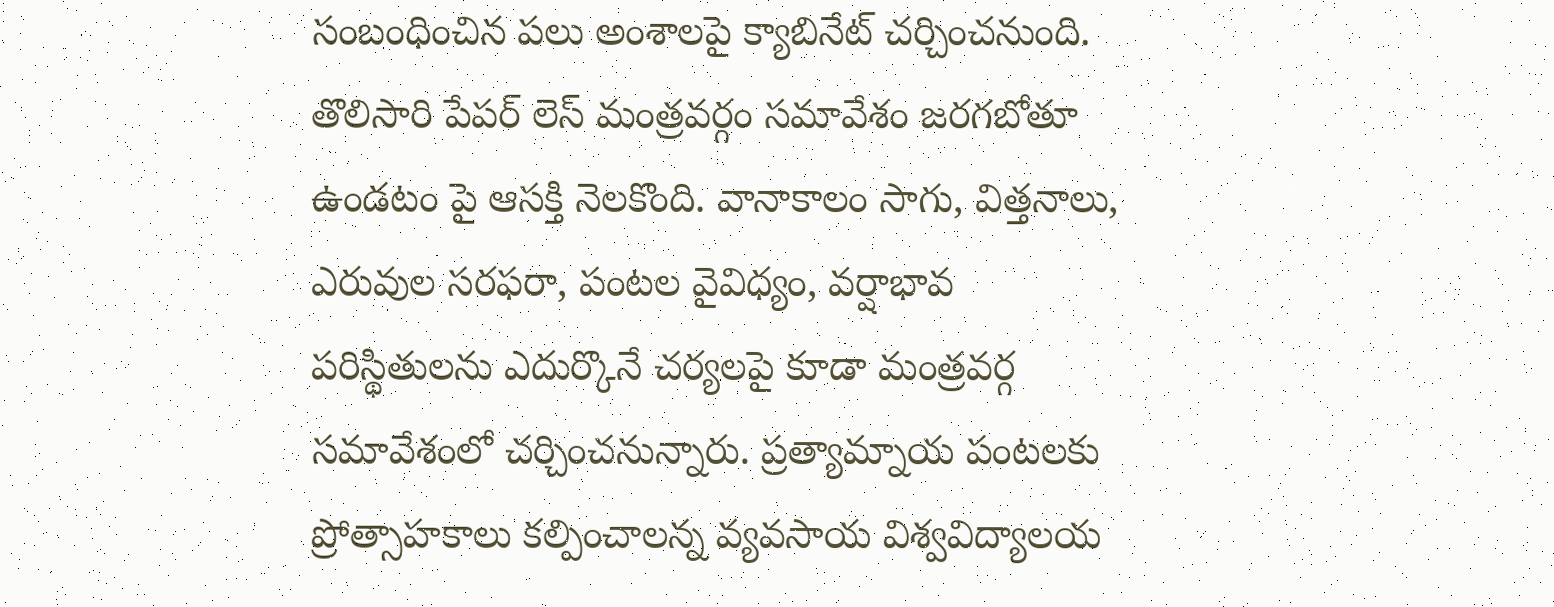సంబంధించిన పలు అంశాలపై క్యాబినేట్ చర్చించనుంది. తొలిసారి పేపర్ లెస్ మంత్రవర్గం సమావేశం జరగబోతూ ఉండటం పై ఆసక్తి నెలకొంది. వానాకాలం సాగు, విత్తనాలు, ఎరువుల సరఫరా, పంటల వైవిధ్యం, వర్షాభావ పరిస్థితులను ఎదుర్కొనే చర్యలపై కూడా మంత్రవర్గ సమావేశంలో చర్చించనున్నారు. ప్రత్యామ్నాయ పంటలకు ప్రోత్సాహకాలు కల్పించాలన్న వ్యవసాయ విశ్వవిద్యాలయ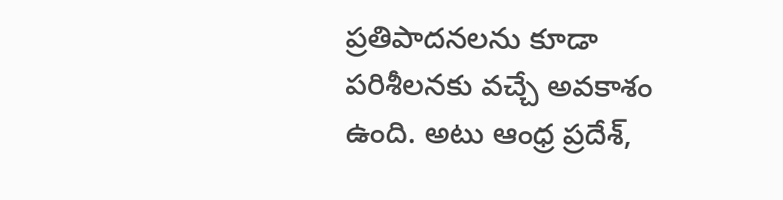ప్రతిపాదనలను కూడా పరిశీలనకు వచ్చే అవకాశం ఉంది. అటు ఆంధ్ర ప్రదేశ్,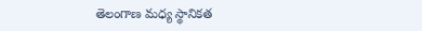తెలంగాణ మధ్య స్థానికత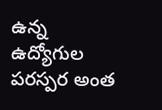ఉన్న ఉద్యోగుల పరస్పర అంత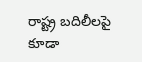రాష్ట్ర బదిలీలపై కూడా